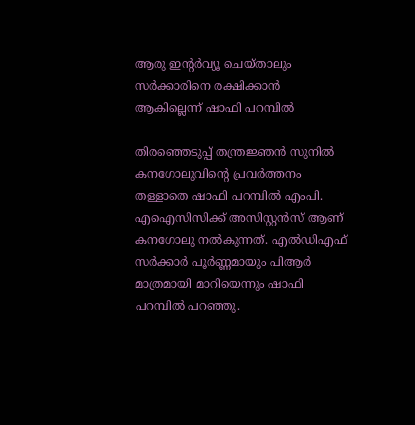ആരു ഇന്റര്‍വ്യൂ ചെയ്താലും സര്‍ക്കാരിനെ രക്ഷിക്കാന്‍ ആകില്ലെന്ന് ഷാഫി പറമ്പില്‍

തിരഞ്ഞെടുപ്പ് തന്ത്രജ്ഞന്‍ സുനില്‍ കനഗോലുവിന്റെ പ്രവര്‍ത്തനം തള്ളാതെ ഷാഫി പറമ്പില്‍ എംപി. എഐസിസിക്ക് അസിസ്റ്റന്‍സ് ആണ് കനഗോലു നല്‍കുന്നത്. എല്‍ഡിഎഫ് സര്‍ക്കാര്‍ പൂര്‍ണ്ണമായും പിആര്‍ മാത്രമായി മാറിയെന്നും ഷാഫി പറമ്പില്‍ പറഞ്ഞു.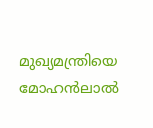മുഖ്യമന്ത്രിയെ മോഹന്‍ലാല്‍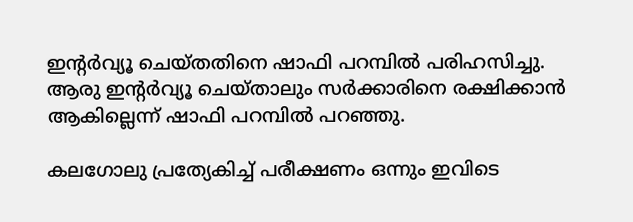ഇന്റര്‍വ്യൂ ചെയ്തതിനെ ഷാഫി പറമ്പില്‍ പരിഹസിച്ചു. ആരു ഇന്റര്‍വ്യൂ ചെയ്താലും സര്‍ക്കാരിനെ രക്ഷിക്കാന്‍ ആകില്ലെന്ന് ഷാഫി പറമ്പില്‍ പറഞ്ഞു.

കലഗോലു പ്രത്യേകിച്ച് പരീക്ഷണം ഒന്നും ഇവിടെ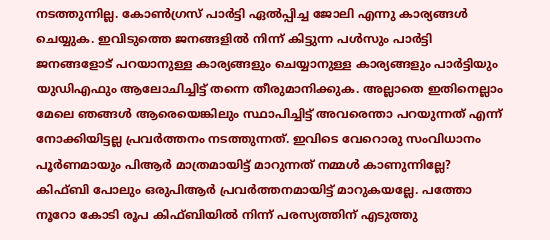നടത്തുന്നില്ല. കോണ്‍ഗ്രസ് പാര്‍ട്ടി ഏല്‍പ്പിച്ച ജോലി എന്നു കാര്യങ്ങള്‍ ചെയ്യുക. ഇവിടുത്തെ ജനങ്ങളില്‍ നിന്ന് കിട്ടുന്ന പള്‍സും പാര്‍ട്ടി ജനങ്ങളോട് പറയാനുള്ള കാര്യങ്ങളും ചെയ്യാനുള്ള കാര്യങ്ങളും പാര്‍ട്ടിയും യുഡിഎഫും ആലോചിച്ചിട്ട് തന്നെ തീരുമാനിക്കുക. അല്ലാതെ ഇതിനെല്ലാം മേലെ ഞങ്ങള്‍ ആരെയെങ്കിലും സ്ഥാപിച്ചിട്ട് അവരെന്താ പറയുന്നത് എന്ന് നോക്കിയിട്ടല്ല പ്രവര്‍ത്തനം നടത്തുന്നത്. ഇവിടെ വേറൊരു സംവിധാനം പൂര്‍ണമായും പിആര്‍ മാത്രമായിട്ട് മാറുന്നത് നമ്മള്‍ കാണുന്നില്ലേ? കിഫ്ബി പോലും ഒരുപിആര്‍ പ്രവര്‍ത്തനമായിട്ട് മാറുകയല്ലേ. പത്തോ നൂറോ കോടി രൂപ കിഫ്ബിയില്‍ നിന്ന് പരസ്യത്തിന് എടുത്തു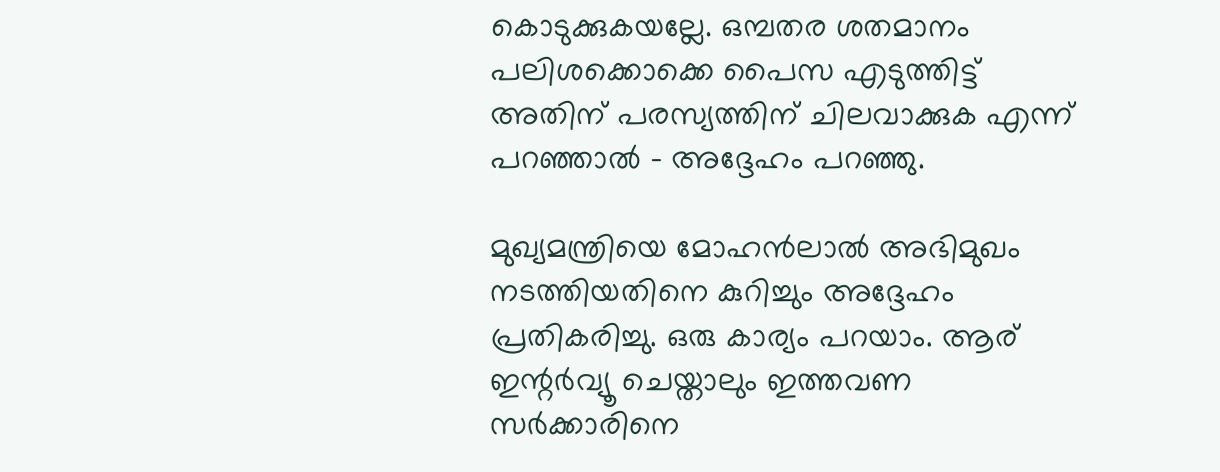കൊടുക്കുകയല്ലേ. ഒമ്പതര ശതമാനം പലിശക്കൊക്കെ പൈസ എടുത്തിട്ട് അതിന് പരസ്യത്തിന് ചിലവാക്കുക എന്ന് പറഞ്ഞാല്‍ – അദ്ദേഹം പറഞ്ഞു.

മുഖ്യമന്ത്രിയെ മോഹന്‍ലാല്‍ അഭിമുഖം നടത്തിയതിനെ കുറിച്ചും അദ്ദേഹം പ്രതികരിച്ചു. ഒരു കാര്യം പറയാം. ആര് ഇന്റര്‍വ്യൂ ചെയ്താലും ഇത്തവണ സര്‍ക്കാരിനെ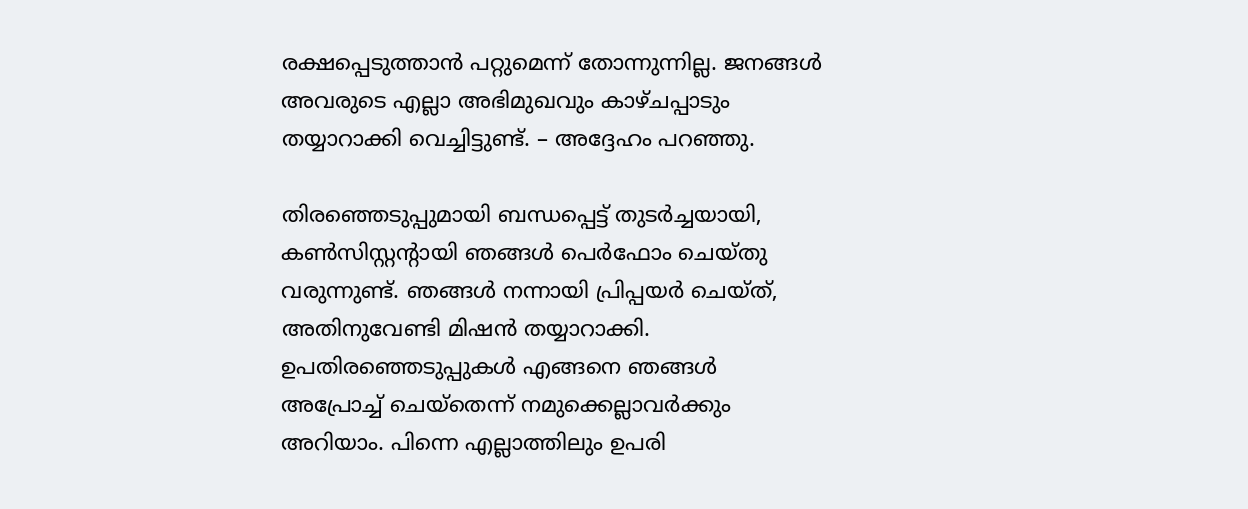രക്ഷപ്പെടുത്താന്‍ പറ്റുമെന്ന് തോന്നുന്നില്ല. ജനങ്ങള്‍ അവരുടെ എല്ലാ അഭിമുഖവും കാഴ്ചപ്പാടും തയ്യാറാക്കി വെച്ചിട്ടുണ്ട്. – അദ്ദേഹം പറഞ്ഞു.

തിരഞ്ഞെടുപ്പുമായി ബന്ധപ്പെട്ട് തുടര്‍ച്ചയായി, കണ്‍സിസ്റ്റന്റായി ഞങ്ങള്‍ പെര്‍ഫോം ചെയ്തു വരുന്നുണ്ട്. ഞങ്ങള്‍ നന്നായി പ്രിപ്പയര്‍ ചെയ്ത്, അതിനുവേണ്ടി മിഷന്‍ തയ്യാറാക്കി. ഉപതിരഞ്ഞെടുപ്പുകള്‍ എങ്ങനെ ഞങ്ങള്‍ അപ്രോച്ച് ചെയ്‌തെന്ന് നമുക്കെല്ലാവര്‍ക്കും അറിയാം. പിന്നെ എല്ലാത്തിലും ഉപരി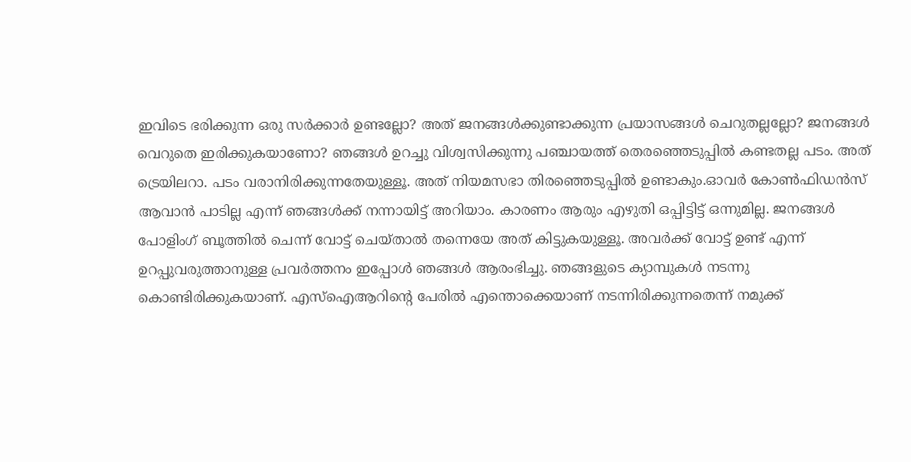ഇവിടെ ഭരിക്കുന്ന ഒരു സര്‍ക്കാര്‍ ഉണ്ടല്ലോ? അത് ജനങ്ങള്‍ക്കുണ്ടാക്കുന്ന പ്രയാസങ്ങള്‍ ചെറുതല്ലല്ലോ? ജനങ്ങള്‍ വെറുതെ ഇരിക്കുകയാണോ? ഞങ്ങള്‍ ഉറച്ചു വിശ്വസിക്കുന്നു പഞ്ചായത്ത് തെരഞ്ഞെടുപ്പില്‍ കണ്ടതല്ല പടം. അത് ട്രെയിലറാ. പടം വരാനിരിക്കുന്നതേയുള്ളൂ. അത് നിയമസഭാ തിരഞ്ഞെടുപ്പില്‍ ഉണ്ടാകും.ഓവര്‍ കോണ്‍ഫിഡന്‍സ് ആവാന്‍ പാടില്ല എന്ന് ഞങ്ങള്‍ക്ക് നന്നായിട്ട് അറിയാം. കാരണം ആരും എഴുതി ഒപ്പിട്ടിട്ട് ഒന്നുമില്ല. ജനങ്ങള്‍ പോളിംഗ് ബൂത്തില്‍ ചെന്ന് വോട്ട് ചെയ്താല്‍ തന്നെയേ അത് കിട്ടുകയുള്ളൂ. അവര്‍ക്ക് വോട്ട് ഉണ്ട് എന്ന് ഉറപ്പുവരുത്താനുള്ള പ്രവര്‍ത്തനം ഇപ്പോള്‍ ഞങ്ങള്‍ ആരംഭിച്ചു. ഞങ്ങളുടെ ക്യാമ്പുകള്‍ നടന്നു കൊണ്ടിരിക്കുകയാണ്. എസ്‌ഐആറിന്റെ പേരില്‍ എന്തൊക്കെയാണ് നടന്നിരിക്കുന്നതെന്ന് നമുക്ക്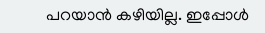പറയാന്‍ കഴിയില്ല. ഇപ്പോള്‍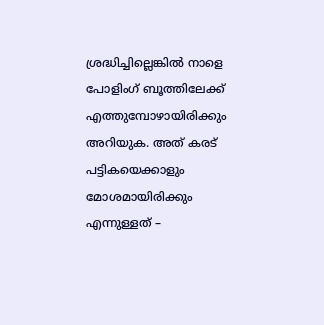ശ്രദ്ധിച്ചില്ലെങ്കില്‍ നാളെ പോളിംഗ് ബൂത്തിലേക്ക് എത്തുമ്പോഴായിരിക്കും അറിയുക. അത് കരട് പട്ടികയെക്കാളും മോശമായിരിക്കും എന്നുള്ളത് –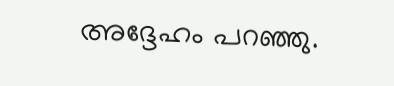അദ്ദേഹം പറഞ്ഞു.